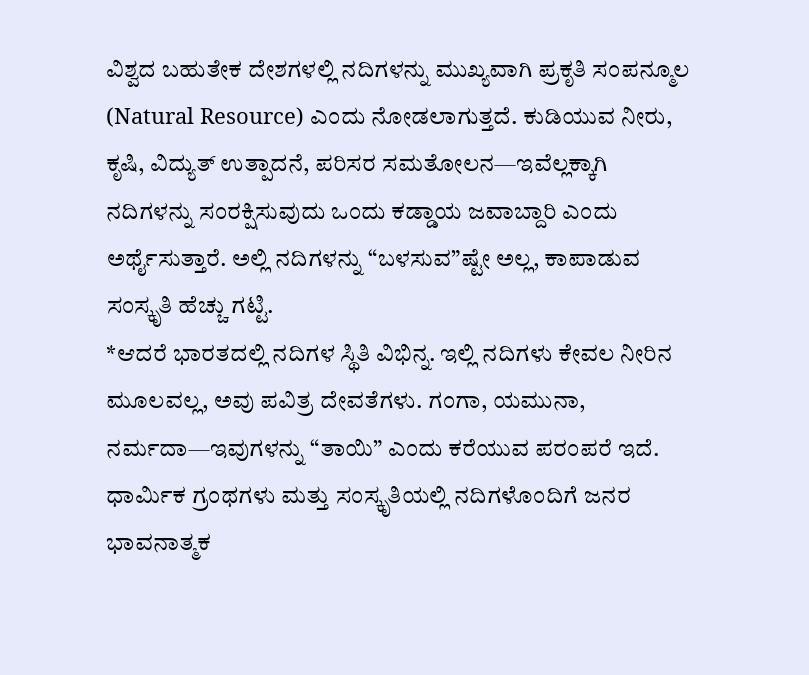ವಿಶ್ವದ ಬಹುತೇಕ ದೇಶಗಳಲ್ಲಿ ನದಿಗಳನ್ನು ಮುಖ್ಯವಾಗಿ ಪ್ರಕೃತಿ ಸಂಪನ್ಮೂಲ (Natural Resource) ಎಂದು ನೋಡಲಾಗುತ್ತದೆ. ಕುಡಿಯುವ ನೀರು, ಕೃಷಿ, ವಿದ್ಯುತ್ ಉತ್ಪಾದನೆ, ಪರಿಸರ ಸಮತೋಲನ—ಇವೆಲ್ಲಕ್ಕಾಗಿ ನದಿಗಳನ್ನು ಸಂರಕ್ಷಿಸುವುದು ಒಂದು ಕಡ್ಡಾಯ ಜವಾಬ್ದಾರಿ ಎಂದು ಅರ್ಥೈಸುತ್ತಾರೆ. ಅಲ್ಲಿ ನದಿಗಳನ್ನು “ಬಳಸುವ”ಷ್ಟೇ ಅಲ್ಲ, ಕಾಪಾಡುವ ಸಂಸ್ಕೃತಿ ಹೆಚ್ಚು ಗಟ್ಟಿ.
*ಆದರೆ ಭಾರತದಲ್ಲಿ ನದಿಗಳ ಸ್ಥಿತಿ ವಿಭಿನ್ನ. ಇಲ್ಲಿ ನದಿಗಳು ಕೇವಲ ನೀರಿನ ಮೂಲವಲ್ಲ, ಅವು ಪವಿತ್ರ ದೇವತೆಗಳು. ಗಂಗಾ, ಯಮುನಾ, ನರ್ಮದಾ—ಇವುಗಳನ್ನು “ತಾಯಿ” ಎಂದು ಕರೆಯುವ ಪರಂಪರೆ ಇದೆ. ಧಾರ್ಮಿಕ ಗ್ರಂಥಗಳು ಮತ್ತು ಸಂಸ್ಕೃತಿಯಲ್ಲಿ ನದಿಗಳೊಂದಿಗೆ ಜನರ ಭಾವನಾತ್ಮಕ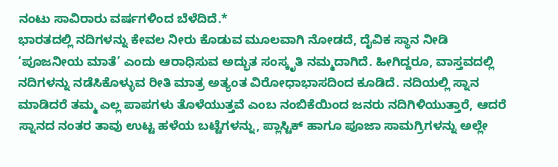ನಂಟು ಸಾವಿರಾರು ವರ್ಷಗಳಿಂದ ಬೆಳೆದಿದೆ.*
ಭಾರತದಲ್ಲಿ ನದಿಗಳನ್ನು ಕೇವಲ ನೀರು ಕೊಡುವ ಮೂಲವಾಗಿ ನೋಡದೆ, ದೈವಿಕ ಸ್ಥಾನ ನೀಡಿ ‘ಪೂಜನೀಯ ಮಾತೆ’ ಎಂದು ಆರಾಧಿಸುವ ಅದ್ಭುತ ಸಂಸ್ಕೃತಿ ನಮ್ಮದಾಗಿದೆ. ಹೀಗಿದ್ದರೂ, ವಾಸ್ತವದಲ್ಲಿ ನದಿಗಳನ್ನು ನಡೆಸಿಕೊಳ್ಳುವ ರೀತಿ ಮಾತ್ರ ಅತ್ಯಂತ ವಿರೋಧಾಭಾಸದಿಂದ ಕೂಡಿದೆ. ನದಿಯಲ್ಲಿ ಸ್ನಾನ ಮಾಡಿದರೆ ತಮ್ಮ ಎಲ್ಲ ಪಾಪಗಳು ತೊಳೆಯುತ್ತವೆ ಎಂಬ ನಂಬಿಕೆಯಿಂದ ಜನರು ನದಿಗಿಳಿಯುತ್ತಾರೆ, ಆದರೆ ಸ್ನಾನದ ನಂತರ ತಾವು ಉಟ್ಟ ಹಳೆಯ ಬಟ್ಟೆಗಳನ್ನು, ಪ್ಲಾಸ್ಟಿಕ್ ಹಾಗೂ ಪೂಜಾ ಸಾಮಗ್ರಿಗಳನ್ನು ಅಲ್ಲೇ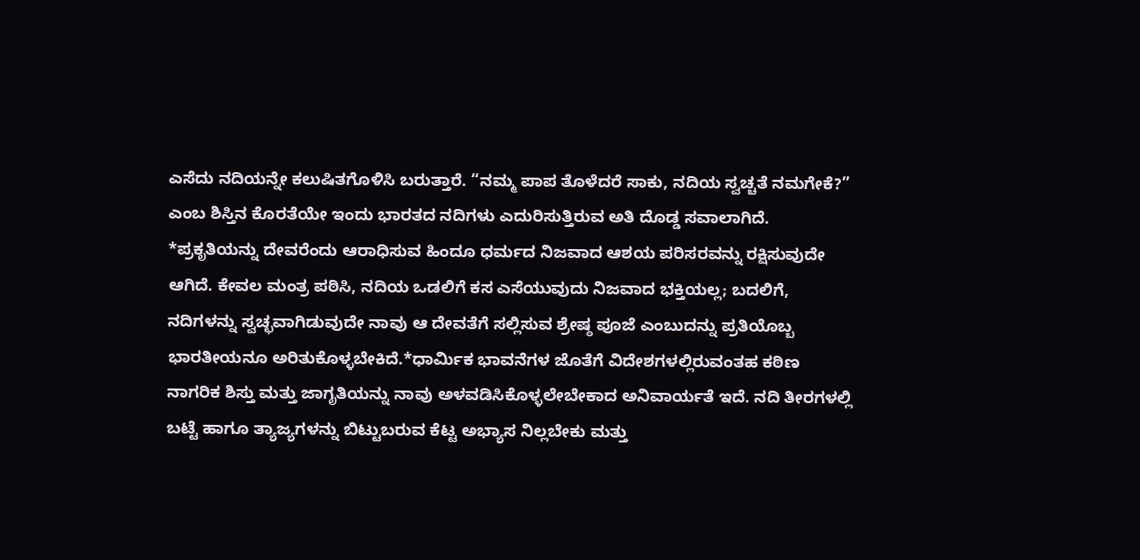ಎಸೆದು ನದಿಯನ್ನೇ ಕಲುಷಿತಗೊಳಿಸಿ ಬರುತ್ತಾರೆ. “ನಮ್ಮ ಪಾಪ ತೊಳೆದರೆ ಸಾಕು, ನದಿಯ ಸ್ವಚ್ಚತೆ ನಮಗೇಕೆ?”  ಎಂಬ ಶಿಸ್ತಿನ ಕೊರತೆಯೇ ಇಂದು ಭಾರತದ ನದಿಗಳು ಎದುರಿಸುತ್ತಿರುವ ಅತಿ ದೊಡ್ಡ ಸವಾಲಾಗಿದೆ.
*ಪ್ರಕೃತಿಯನ್ನು ದೇವರೆಂದು ಆರಾಧಿಸುವ ಹಿಂದೂ ಧರ್ಮದ ನಿಜವಾದ ಆಶಯ ಪರಿಸರವನ್ನು ರಕ್ಷಿಸುವುದೇ ಆಗಿದೆ. ಕೇವಲ ಮಂತ್ರ ಪಠಿಸಿ, ನದಿಯ ಒಡಲಿಗೆ ಕಸ ಎಸೆಯುವುದು ನಿಜವಾದ ಭಕ್ತಿಯಲ್ಲ; ಬದಲಿಗೆ, ನದಿಗಳನ್ನು ಸ್ವಚ್ಛವಾಗಿಡುವುದೇ ನಾವು ಆ ದೇವತೆಗೆ ಸಲ್ಲಿಸುವ ಶ್ರೇಷ್ಠ ಪೂಜೆ ಎಂಬುದನ್ನು ಪ್ರತಿಯೊಬ್ಬ ಭಾರತೀಯನೂ ಅರಿತುಕೊಳ್ಳಬೇಕಿದೆ.*ಧಾರ್ಮಿಕ ಭಾವನೆಗಳ ಜೊತೆಗೆ ವಿದೇಶಗಳಲ್ಲಿರುವಂತಹ ಕಠಿಣ ನಾಗರಿಕ ಶಿಸ್ತು ಮತ್ತು ಜಾಗೃತಿಯನ್ನು ನಾವು ಅಳವಡಿಸಿಕೊಳ್ಳಲೇಬೇಕಾದ ಅನಿವಾರ್ಯತೆ ಇದೆ. ನದಿ ತೀರಗಳಲ್ಲಿ ಬಟ್ಟೆ ಹಾಗೂ ತ್ಯಾಜ್ಯಗಳನ್ನು ಬಿಟ್ಟುಬರುವ ಕೆಟ್ಟ ಅಭ್ಯಾಸ ನಿಲ್ಲಬೇಕು ಮತ್ತು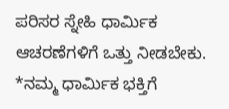ಪರಿಸರ ಸ್ನೇಹಿ ಧಾರ್ಮಿಕ ಆಚರಣೆಗಳಿಗೆ ಒತ್ತು ನೀಡಬೇಕು. *ನಮ್ಮ ಧಾರ್ಮಿಕ ಭಕ್ತಿಗೆ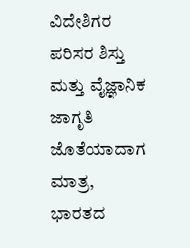ವಿದೇಶಿಗರ ಪರಿಸರ ಶಿಸ್ತು ಮತ್ತು ವೈಜ್ಞಾನಿಕ ಜಾಗೃತಿ ಜೊತೆಯಾದಾಗ ಮಾತ್ರ, ಭಾರತದ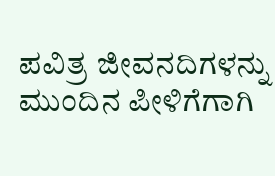ಪವಿತ್ರ ಜೀವನದಿಗಳನ್ನು ಮುಂದಿನ ಪೀಳಿಗೆಗಾಗಿ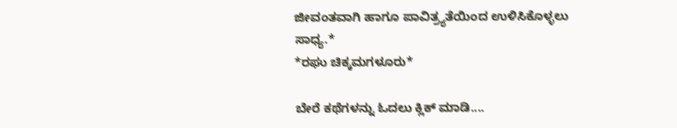ಜೀವಂತವಾಗಿ ಹಾಗೂ ಪಾವಿತ್ರ್ಯತೆಯಿಂದ ಉಳಿಸಿಕೊಳ್ಳಲು ಸಾಧ್ಯ.*
*ರಘು ಚಿಕ್ಕಮಗಳೂರು*

ಬೇರೆ ಕಥೆಗಳನ್ನು ಓದಲು ಕ್ಲಿಕ್ ಮಾಡಿ....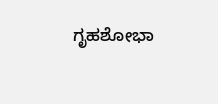ಗೃಹಶೋಭಾ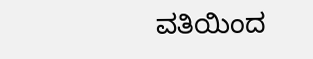ವತಿಯಿಂದ